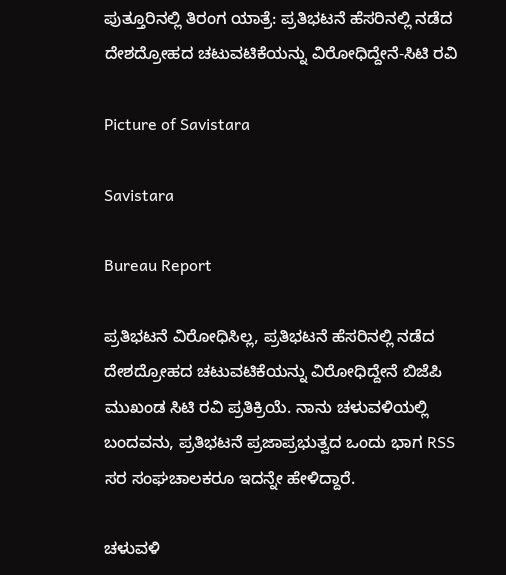ಪುತ್ತೂರಿನಲ್ಲಿ ತಿರಂಗ ಯಾತ್ರೆ: ಪ್ರತಿಭಟನೆ ಹೆಸರಿನಲ್ಲಿ ನಡೆದ ದೇಶದ್ರೋಹದ ಚಟುವಟಿಕೆಯನ್ನು ವಿರೋಧಿದ್ದೇನೆ-ಸಿಟಿ ರವಿ

Picture of Savistara

Savistara

Bureau Report

ಪ್ರತಿಭಟನೆ ವಿರೋಧಿಸಿಲ್ಲ, ಪ್ರತಿಭಟನೆ ಹೆಸರಿನಲ್ಲಿ ನಡೆದ ದೇಶದ್ರೋಹದ ಚಟುವಟಿಕೆಯನ್ನು ವಿರೋಧಿದ್ದೇನೆ ಬಿಜೆಪಿ ಮುಖಂಡ ಸಿಟಿ ರವಿ ಪ್ರತಿಕ್ರಿಯೆ. ನಾನು ಚಳುವಳಿಯಲ್ಲಿ ಬಂದವನು, ಪ್ರತಿಭಟನೆ ಪ್ರಜಾಪ್ರಭುತ್ವದ ಒಂದು ಭಾಗ RSS ಸರ ಸಂಘಚಾಲಕರೂ ಇದನ್ನೇ ಹೇಳಿದ್ದಾರೆ.

ಚಳುವಳಿ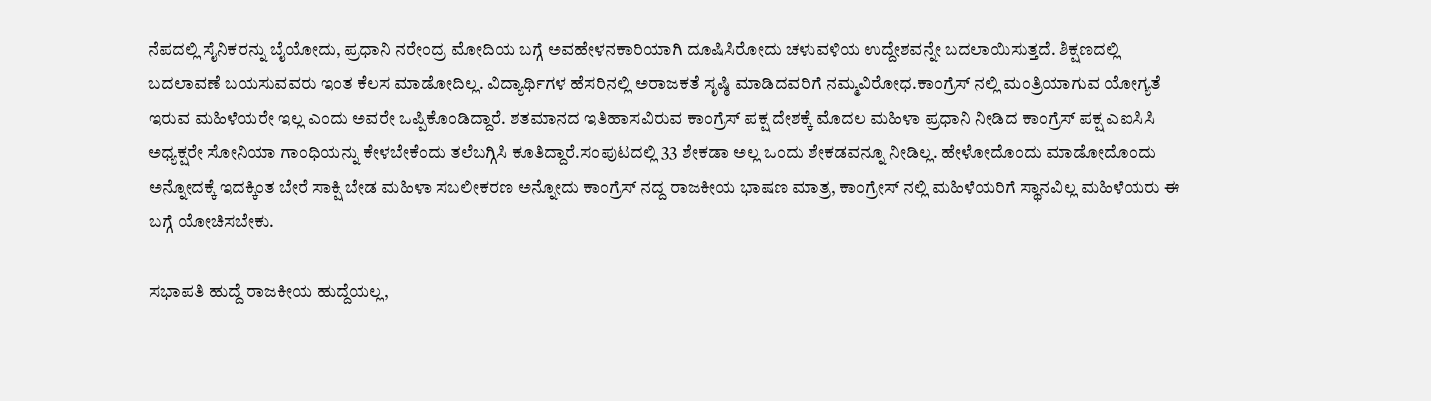ನೆಪದಲ್ಲಿ ಸೈನಿಕರನ್ನು ಬೈಯೋದು, ಪ್ರಧಾನಿ ನರೇಂದ್ರ ಮೋದಿಯ ಬಗ್ಗೆ ಅವಹೇಳನಕಾರಿಯಾಗಿ ದೂಷಿಸಿರೋದು ಚಳುವಳಿಯ ಉದ್ದೇಶವನ್ನೇ ಬದಲಾಯಿಸುತ್ತದೆ. ಶಿಕ್ಷಣದಲ್ಲಿ ಬದಲಾವಣೆ ಬಯಸುವವರು ಇಂತ ಕೆಲಸ ಮಾಡೋದಿಲ್ಲ. ವಿದ್ಯಾರ್ಥಿಗಳ ಹೆಸರಿನಲ್ಲಿ ಅರಾಜಕತೆ ಸೃಷ್ಠಿ ಮಾಡಿದವರಿಗೆ ನಮ್ಮವಿರೋಧ.ಕಾಂಗ್ರೆಸ್ ನಲ್ಲಿ ಮಂತ್ರಿಯಾಗುವ ಯೋಗ್ಯತೆ ಇರುವ ಮಹಿಳೆಯರೇ ಇಲ್ಲ ಎಂದು ಅವರೇ ಒಪ್ಪಿಕೊಂಡಿದ್ದಾರೆ. ಶತಮಾನದ ಇತಿಹಾಸವಿರುವ ಕಾಂಗ್ರೆಸ್ ಪಕ್ಷ ದೇಶಕ್ಕೆ ಮೊದಲ ಮಹಿಳಾ ಪ್ರಧಾನಿ ನೀಡಿದ ಕಾಂಗ್ರೆಸ್ ಪಕ್ಷ ಎಐಸಿಸಿ ಅಧ್ಯಕ್ಷರೇ ಸೋನಿಯಾ ಗಾಂಧಿಯನ್ನು ಕೇಳಬೇಕೆಂದು ತಲೆಬಗ್ಗಿಸಿ ಕೂತಿದ್ದಾರೆ.ಸಂಪುಟದಲ್ಲಿ 33 ಶೇಕಡಾ ಅಲ್ಲ ಒಂದು ಶೇಕಡವನ್ನೂ ನೀಡಿಲ್ಲ. ಹೇಳೋದೊಂದು ಮಾಡೋದೊಂದು ಅನ್ನೋದಕ್ಕೆ ಇದಕ್ಕಿಂತ ಬೇರೆ ಸಾಕ್ಷಿ ಬೇಡ ಮಹಿಳಾ ಸಬಲೀಕರಣ ಅನ್ನೋದು ಕಾಂಗ್ರೆಸ್ ನದ್ದ ರಾಜಕೀಯ ಭಾಷಣ ಮಾತ್ರ, ಕಾಂಗ್ರೇಸ್ ನಲ್ಲಿ ಮಹಿಳೆಯರಿಗೆ ಸ್ಥಾನವಿಲ್ಲ ಮಹಿಳೆಯರು ಈ ಬಗ್ಗೆ ಯೋಚಿಸಬೇಕು.

ಸಭಾಪತಿ ಹುದ್ದೆ ರಾಜಕೀಯ ಹುದ್ದೆಯಲ್ಲ,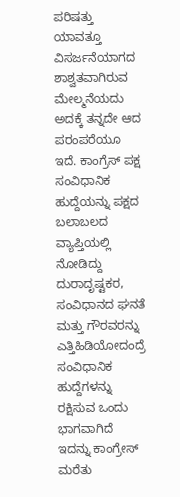ಪರಿಷತ್ತು ಯಾವತ್ತೂ ವಿಸರ್ಜನೆಯಾಗದ ಶಾಶ್ವತವಾಗಿರುವ ಮೇಲ್ಮನೆಯದು ಅದಕ್ಕೆ ತನ್ನದೇ ಆದ ಪರಂಪರೆಯೂ ಇದೆ. ಕಾಂಗ್ರೆಸ್ ಪಕ್ಷ ಸಂವಿಧಾನಿಕ ಹುದ್ದೆಯನ್ನು ಪಕ್ಷದ ಬಲಾಬಲದ ವ್ಯಾಪ್ತಿಯಲ್ಲಿ ನೋಡಿದ್ದು ದುರಾದೃಷ್ಟಕರ, ಸಂವಿಧಾನದ ಘನತೆ ಮತ್ತು ಗೌರವರನ್ನು ಎತ್ತಿಹಿಡಿಯೋದಂದ್ರೆ ಸಂವಿಧಾನಿಕ ಹುದ್ದೆಗಳನ್ನು ರಕ್ಷಿಸುವ ಒಂದು ಭಾಗವಾಗಿದೆ ಇದನ್ನು ಕಾಂಗ್ರೇಸ್ ಮರೆತು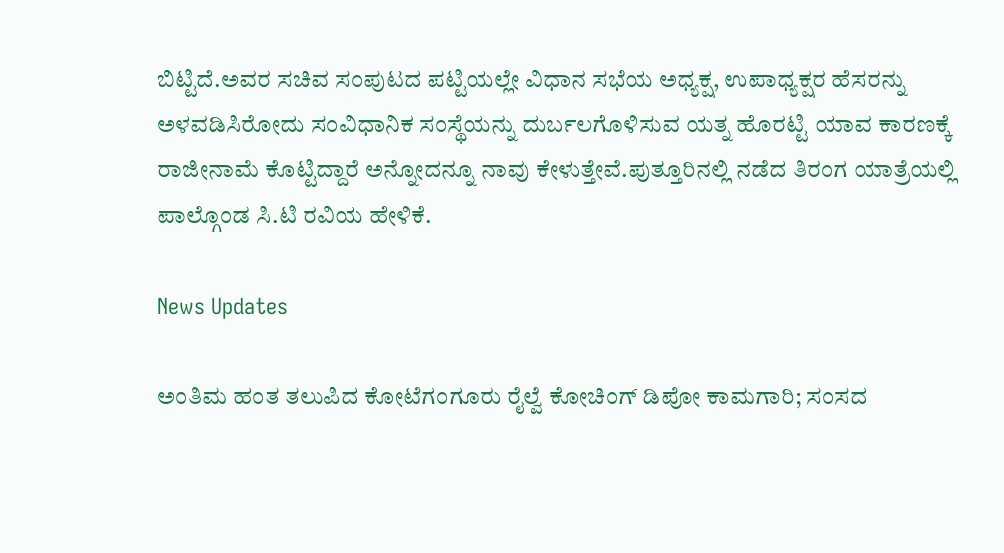ಬಿಟ್ಟಿದೆ.ಅವರ ಸಚಿವ ಸಂಪುಟದ ಪಟ್ಟಿಯಲ್ಲೇ ವಿಧಾನ ಸಭೆಯ ಅಧ್ಯಕ್ಷ, ಉಪಾಧ್ಯಕ್ಷರ ಹೆಸರನ್ನು ಅಳವಡಿಸಿರೋದು ಸಂವಿಧಾನಿಕ ಸಂಸ್ಥೆಯನ್ನು ದುರ್ಬಲಗೊಳಿಸುವ ಯತ್ನ ಹೊರಟ್ಟಿ ಯಾವ ಕಾರಣಕ್ಕೆ ರಾಜೀನಾಮೆ ಕೊಟ್ಟಿದ್ದಾರೆ ಅನ್ನೋದನ್ನೂ ನಾವು ಕೇಳುತ್ತೇವೆ.ಪುತ್ತೂರಿನಲ್ಲಿ ನಡೆದ ತಿರಂಗ ಯಾತ್ರೆಯಲ್ಲಿ ಪಾಲ್ಗೊಂಡ ಸಿ.ಟಿ ರವಿಯ ಹೇಳಿಕೆ.

News Updates

ಅಂತಿಮ ಹಂತ ತಲುಪಿದ ಕೋಟೆಗಂಗೂರು ರೈಲ್ವೆ ಕೋಚಿಂಗ್ ಡಿಪೋ ಕಾಮಗಾರಿ; ಸಂಸದ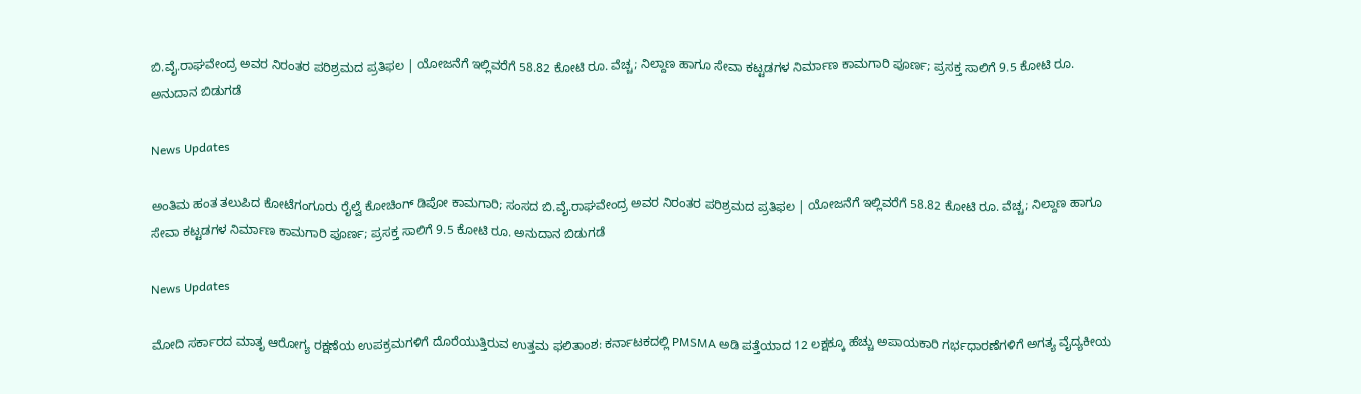ಬಿ.ವೈ.ರಾಘವೇಂದ್ರ ಅವರ ನಿರಂತರ ಪರಿಶ್ರಮದ ಪ್ರತಿಫಲ | ಯೋಜನೆಗೆ ಇಲ್ಲಿವರೆಗೆ 58.82 ಕೋಟಿ ರೂ. ವೆಚ್ಚ; ನಿಲ್ದಾಣ ಹಾಗೂ ಸೇವಾ ಕಟ್ಟಡಗಳ ನಿರ್ಮಾಣ ಕಾಮಗಾರಿ ಪೂರ್ಣ; ಪ್ರಸಕ್ತ ಸಾಲಿಗೆ 9.5 ಕೋಟಿ ರೂ. ಅನುದಾನ ಬಿಡುಗಡೆ

News Updates

ಅಂತಿಮ ಹಂತ ತಲುಪಿದ ಕೋಟೆಗಂಗೂರು ರೈಲ್ವೆ ಕೋಚಿಂಗ್ ಡಿಪೋ ಕಾಮಗಾರಿ; ಸಂಸದ ಬಿ.ವೈ.ರಾಘವೇಂದ್ರ ಅವರ ನಿರಂತರ ಪರಿಶ್ರಮದ ಪ್ರತಿಫಲ | ಯೋಜನೆಗೆ ಇಲ್ಲಿವರೆಗೆ 58.82 ಕೋಟಿ ರೂ. ವೆಚ್ಚ; ನಿಲ್ದಾಣ ಹಾಗೂ ಸೇವಾ ಕಟ್ಟಡಗಳ ನಿರ್ಮಾಣ ಕಾಮಗಾರಿ ಪೂರ್ಣ; ಪ್ರಸಕ್ತ ಸಾಲಿಗೆ 9.5 ಕೋಟಿ ರೂ. ಅನುದಾನ ಬಿಡುಗಡೆ

News Updates

ಮೋದಿ ಸರ್ಕಾರದ ಮಾತೃ ಆರೋಗ್ಯ ರಕ್ಷಣೆಯ ಉಪಕ್ರಮಗಳಿಗೆ ದೊರೆಯುತ್ತಿರುವ ಉತ್ತಮ ಫಲಿತಾಂಶ: ಕರ್ನಾಟಕದಲ್ಲಿ PMSMA ಅಡಿ ಪತ್ತೆಯಾದ 12 ಲಕ್ಷಕ್ಕೂ ಹೆಚ್ಚು ಅಪಾಯಕಾರಿ ಗರ್ಭಧಾರಣೆಗಳಿಗೆ ಅಗತ್ಯ ವೈದ್ಯಕೀಯ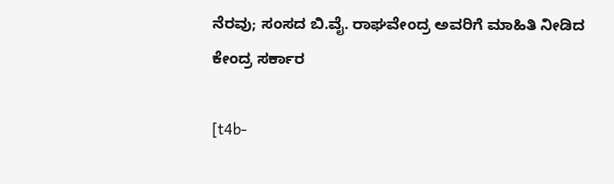ನೆರವು; ಸಂಸದ ಬಿ.ವೈ. ರಾಘವೇಂದ್ರ ಅವರಿಗೆ ಮಾಹಿತಿ ನೀಡಿದ ಕೇಂದ್ರ ಸರ್ಕಾರ

[t4b-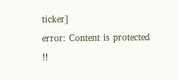ticker]
error: Content is protected !!